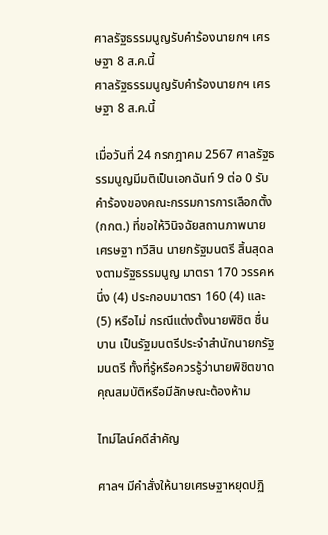ศาลรัฐธรรมนูญรับคำร้องนายกฯ เศรษฐา 8 ส.ค.นี้
ศาลรัฐธรรมนูญรับคำร้องนายกฯ เศรษฐา 8 ส.ค.นี้

เมื่อวันที่ 24 กรกฎาคม 2567 ศาลรัฐธรรมนูญมีมติเป็นเอกฉันท์ 9 ต่อ 0 รับคำร้องของคณะกรรมการการเลือกตั้ง (กกต.) ที่ขอให้วินิจฉัยสถานภาพนายเศรษฐา ทวีสิน นายกรัฐมนตรี สิ้นสุดลงตามรัฐธรรมนูญ มาตรา 170 วรรคหนึ่ง (4) ประกอบมาตรา 160 (4) และ (5) หรือไม่ กรณีแต่งตั้งนายพิชิต ชื่นบาน เป็นรัฐมนตรีประจำสำนักนายกรัฐมนตรี ทั้งที่รู้หรือควรรู้ว่านายพิชิตขาดคุณสมบัติหรือมีลักษณะต้องห้าม

ไทม์ไลน์คดีสำคัญ

ศาลฯ มีคำสั่งให้นายเศรษฐาหยุดปฏิ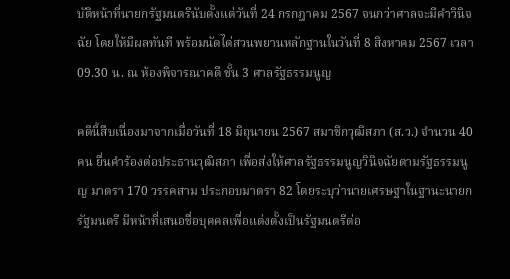บัติหน้าที่นายกรัฐมนตรีนับตั้งแต่วันที่ 24 กรกฎาคม 2567 จนกว่าศาลจะมีคำวินิจฉัย โดยให้มีผลทันที พร้อมนัดไต่สวนพยานหลักฐานในวันที่ 8 สิงหาคม 2567 เวลา 09.30 น. ณ ห้องพิจารณาคดี ชั้น 3 ศาลรัฐธรรมนูญ

คดีนี้สืบเนื่องมาจากเมื่อวันที่ 18 มิถุนายน 2567 สมาชิกวุฒิสภา (ส.ว.) จำนวน 40 คน ยื่นคำร้องต่อประธานวุฒิสภา เพื่อส่งให้ศาลรัฐธรรมนูญวินิจฉัยตามรัฐธรรมนูญ มาตรา 170 วรรคสาม ประกอบมาตรา 82 โดยระบุว่านายเศรษฐาในฐานะนายกรัฐมนตรี มีหน้าที่เสนอชื่อบุคคลเพื่อแต่งตั้งเป็นรัฐมนตรีต่อ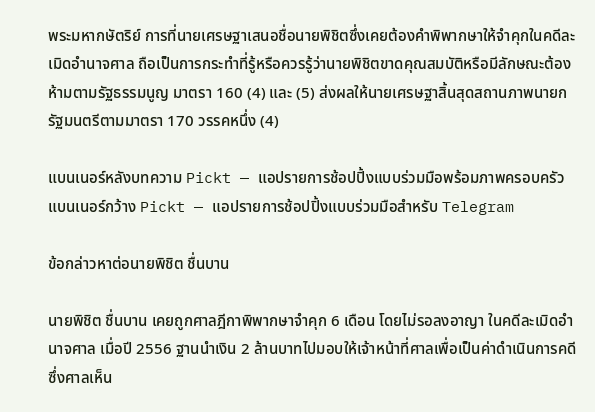พระมหากษัตริย์ การที่นายเศรษฐาเสนอชื่อนายพิชิตซึ่งเคยต้องคำพิพากษาให้จำคุกในคดีละเมิดอำนาจศาล ถือเป็นการกระทำที่รู้หรือควรรู้ว่านายพิชิตขาดคุณสมบัติหรือมีลักษณะต้องห้ามตามรัฐธรรมนูญ มาตรา 160 (4) และ (5) ส่งผลให้นายเศรษฐาสิ้นสุดสถานภาพนายกรัฐมนตรีตามมาตรา 170 วรรคหนึ่ง (4)

แบนเนอร์หลังบทความ Pickt — แอปรายการช้อปปิ้งแบบร่วมมือพร้อมภาพครอบครัว
แบนเนอร์กว้าง Pickt — แอปรายการช้อปปิ้งแบบร่วมมือสำหรับ Telegram

ข้อกล่าวหาต่อนายพิชิต ชื่นบาน

นายพิชิต ชื่นบาน เคยถูกศาลฎีกาพิพากษาจำคุก 6 เดือน โดยไม่รอลงอาญา ในคดีละเมิดอำนาจศาล เมื่อปี 2556 ฐานนำเงิน 2 ล้านบาทไปมอบให้เจ้าหน้าที่ศาลเพื่อเป็นค่าดำเนินการคดี ซึ่งศาลเห็น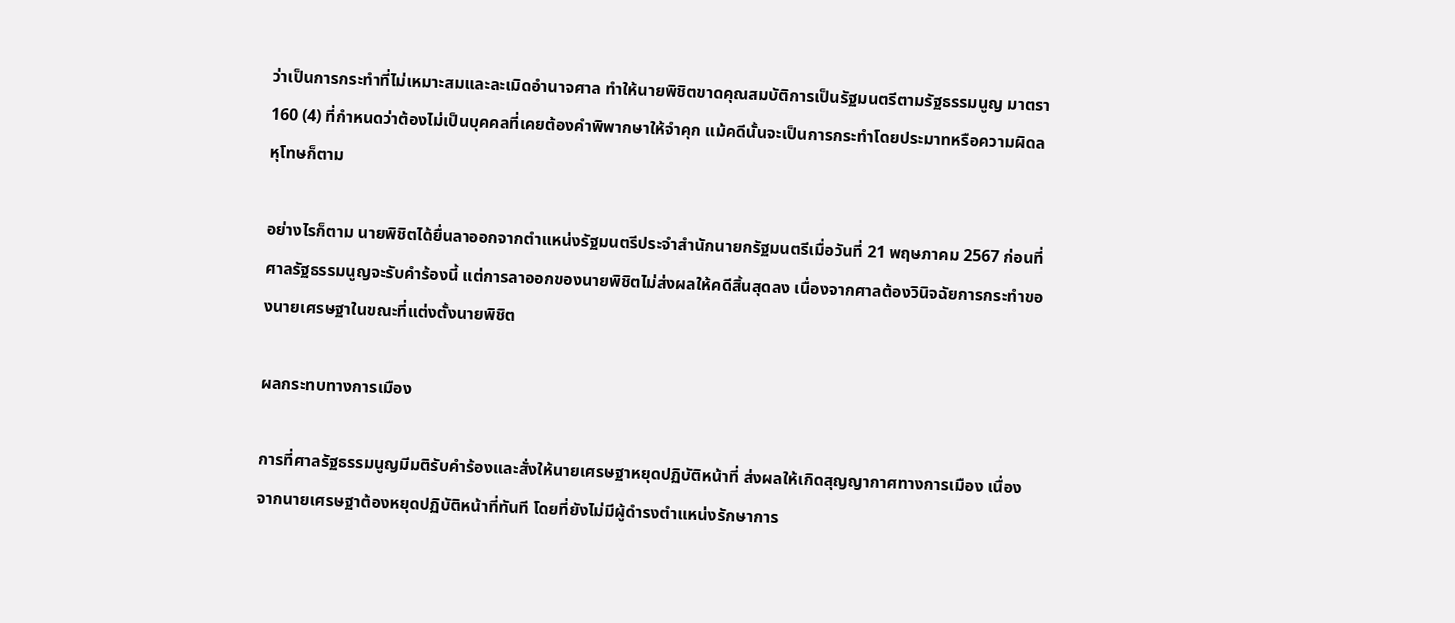ว่าเป็นการกระทำที่ไม่เหมาะสมและละเมิดอำนาจศาล ทำให้นายพิชิตขาดคุณสมบัติการเป็นรัฐมนตรีตามรัฐธรรมนูญ มาตรา 160 (4) ที่กำหนดว่าต้องไม่เป็นบุคคลที่เคยต้องคำพิพากษาให้จำคุก แม้คดีนั้นจะเป็นการกระทำโดยประมาทหรือความผิดลหุโทษก็ตาม

อย่างไรก็ตาม นายพิชิตได้ยื่นลาออกจากตำแหน่งรัฐมนตรีประจำสำนักนายกรัฐมนตรีเมื่อวันที่ 21 พฤษภาคม 2567 ก่อนที่ศาลรัฐธรรมนูญจะรับคำร้องนี้ แต่การลาออกของนายพิชิตไม่ส่งผลให้คดีสิ้นสุดลง เนื่องจากศาลต้องวินิจฉัยการกระทำของนายเศรษฐาในขณะที่แต่งตั้งนายพิชิต

ผลกระทบทางการเมือง

การที่ศาลรัฐธรรมนูญมีมติรับคำร้องและสั่งให้นายเศรษฐาหยุดปฏิบัติหน้าที่ ส่งผลให้เกิดสุญญากาศทางการเมือง เนื่องจากนายเศรษฐาต้องหยุดปฏิบัติหน้าที่ทันที โดยที่ยังไม่มีผู้ดำรงตำแหน่งรักษาการ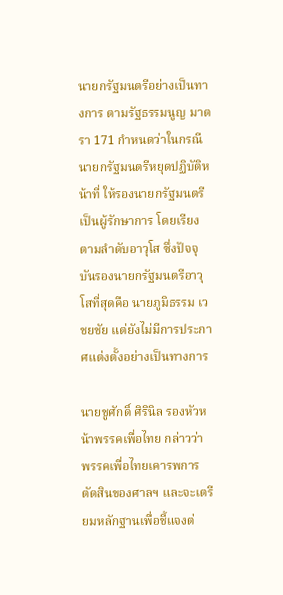นายกรัฐมนตรีอย่างเป็นทางการ ตามรัฐธรรมนูญ มาตรา 171 กำหนดว่าในกรณีนายกรัฐมนตรีหยุดปฏิบัติหน้าที่ ให้รองนายกรัฐมนตรีเป็นผู้รักษาการ โดยเรียงตามลำดับอาวุโส ซึ่งปัจจุบันรองนายกรัฐมนตรีอาวุโสที่สุดคือ นายภูมิธรรม เวชยชัย แต่ยังไม่มีการประกาศแต่งตั้งอย่างเป็นทางการ

นายชูศักดิ์ ศิรินิล รองหัวหน้าพรรคเพื่อไทย กล่าวว่า พรรคเพื่อไทยเคารพการตัดสินของศาลฯ และจะเตรียมหลักฐานเพื่อชี้แจงต่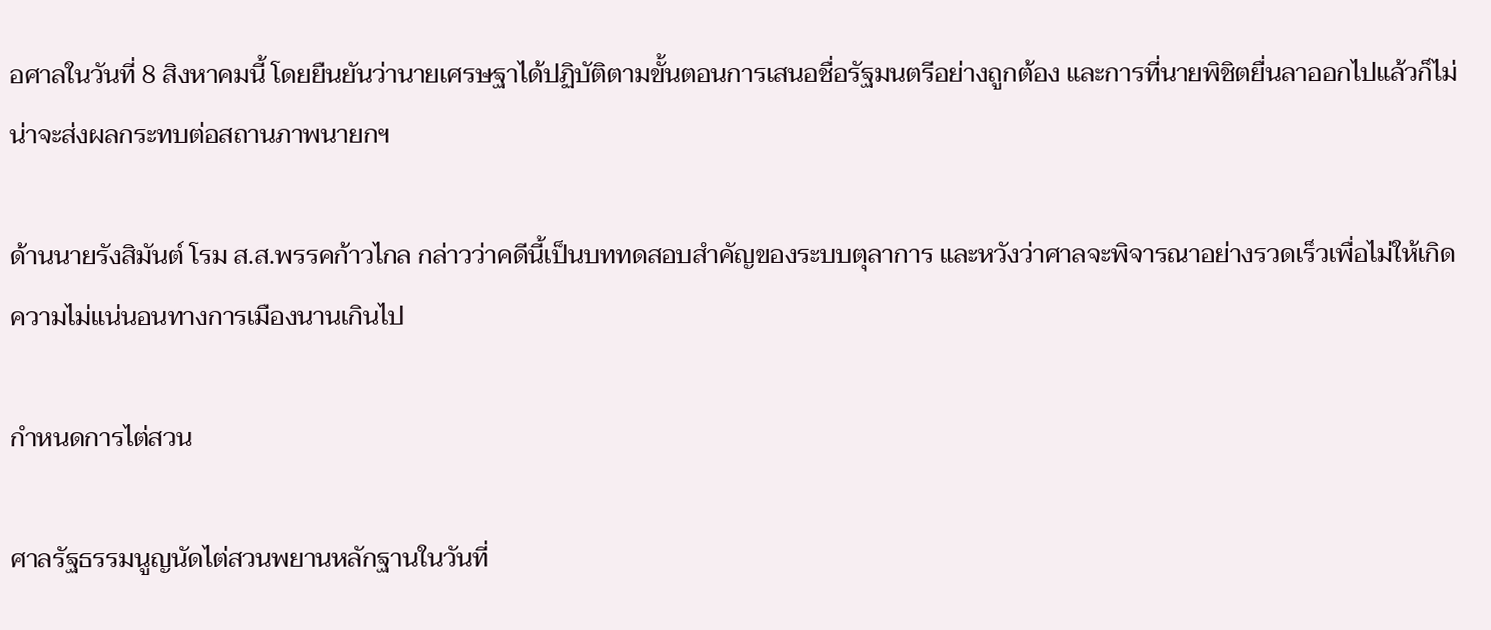อศาลในวันที่ 8 สิงหาคมนี้ โดยยืนยันว่านายเศรษฐาได้ปฏิบัติตามขั้นตอนการเสนอชื่อรัฐมนตรีอย่างถูกต้อง และการที่นายพิชิตยื่นลาออกไปแล้วก็ไม่น่าจะส่งผลกระทบต่อสถานภาพนายกฯ

ด้านนายรังสิมันต์ โรม ส.ส.พรรคก้าวไกล กล่าวว่าคดีนี้เป็นบททดสอบสำคัญของระบบตุลาการ และหวังว่าศาลจะพิจารณาอย่างรวดเร็วเพื่อไม่ให้เกิดความไม่แน่นอนทางการเมืองนานเกินไป

กำหนดการไต่สวน

ศาลรัฐธรรมนูญนัดไต่สวนพยานหลักฐานในวันที่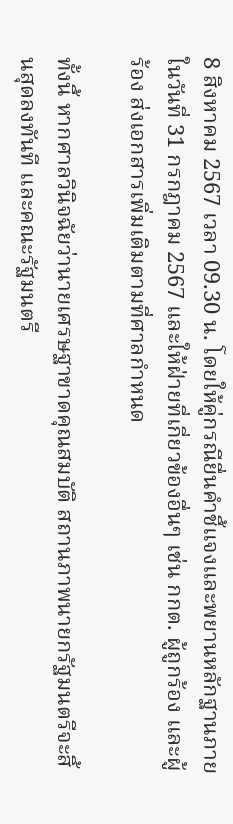8 สิงหาคม 2567 เวลา 09.30 น. โดยให้คู่กรณียื่นคำชี้แจงและพยานหลักฐานภายในวันที่ 31 กรกฎาคม 2567 และให้ฝ่ายที่เกี่ยวข้องอื่นๆ เช่น กกต. ผู้ถูกร้อง และผู้ร้อง ส่งเอกสารเพิ่มเติมตามที่ศาลกำหนด

ทั้งนี้ หากศาลวินิจฉัยว่านายเศรษฐาขาดคุณสมบัติ สถานภาพนายกรัฐมนตรีจะสิ้นสุดลงทันที และคณะรัฐมนตรี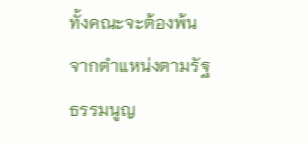ทั้งคณะจะต้องพ้นจากตำแหน่งตามรัฐธรรมนูญ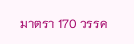มาตรา 170 วรรค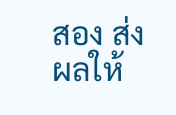สอง ส่งผลให้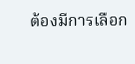ต้องมีการเลือก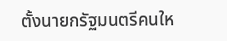ตั้งนายกรัฐมนตรีคนให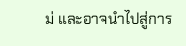ม่ และอาจนำไปสู่การ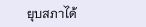ยุบสภาได้